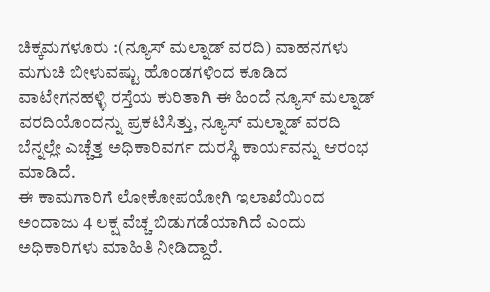ಚಿಕ್ಕಮಗಳೂರು :(ನ್ಯೂಸ್ ಮಲ್ನಾಡ್ ವರದಿ) ವಾಹನಗಳು ಮಗುಚಿ ಬೀಳುವಷ್ಟು ಹೊಂಡಗಳಿಂದ ಕೂಡಿದ ವಾಟೇಗನಹಳ್ಳಿ ರಸ್ತೆಯ ಕುರಿತಾಗಿ ಈ ಹಿಂದೆ ನ್ಯೂಸ್ ಮಲ್ನಾಡ್ ವರದಿಯೊಂದನ್ನು ಪ್ರಕಟಿಸಿತ್ತು, ನ್ಯೂಸ್ ಮಲ್ನಾಡ್ ವರದಿ ಬೆನ್ನಲ್ಲೇ ಎಚ್ಚೆತ್ತ ಅಧಿಕಾರಿವರ್ಗ ದುರಸ್ಥಿ ಕಾರ್ಯವನ್ನು ಆರಂಭ ಮಾಡಿದೆ.
ಈ ಕಾಮಗಾರಿಗೆ ಲೋಕೋಪಯೋಗಿ ಇಲಾಖೆಯಿಂದ ಅಂದಾಜು 4 ಲಕ್ಷ ವೆಚ್ಚ ಬಿಡುಗಡೆಯಾಗಿದೆ ಎಂದು ಅಧಿಕಾರಿಗಳು ಮಾಹಿತಿ ನೀಡಿದ್ದಾರೆ.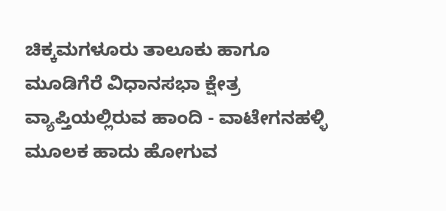ಚಿಕ್ಕಮಗಳೂರು ತಾಲೂಕು ಹಾಗೂ ಮೂಡಿಗೆರೆ ವಿಧಾನಸಭಾ ಕ್ಷೇತ್ರ ವ್ಯಾಪ್ತಿಯಲ್ಲಿರುವ ಹಾಂದಿ - ವಾಟೇಗನಹಳ್ಳಿ ಮೂಲಕ ಹಾದು ಹೋಗುವ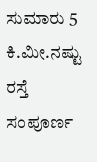ಸುಮಾರು 5 ಕಿ.ಮೀ.ನಷ್ಟು ರಸ್ತೆ ಸಂಪೂರ್ಣ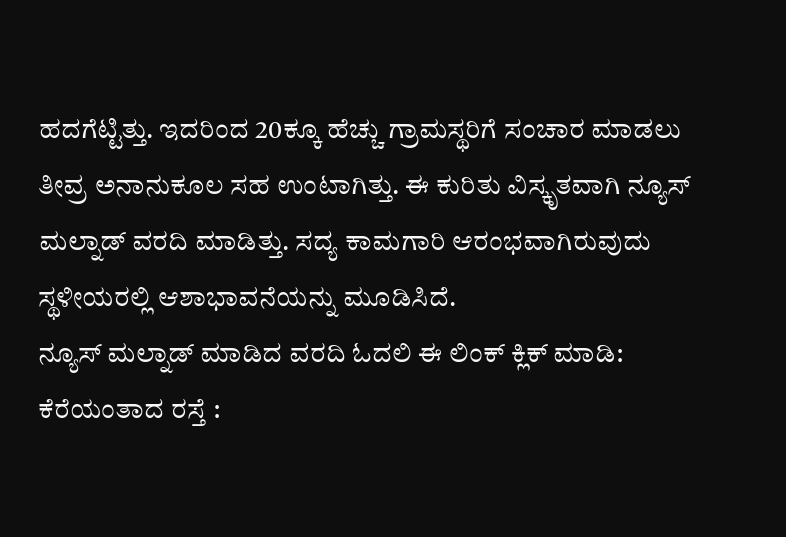ಹದಗೆಟ್ಟಿತ್ತು. ಇದರಿಂದ 20ಕ್ಕೂ ಹೆಚ್ಚು ಗ್ರಾಮಸ್ಥರಿಗೆ ಸಂಚಾರ ಮಾಡಲು ತೀವ್ರ ಅನಾನುಕೂಲ ಸಹ ಉಂಟಾಗಿತ್ತು. ಈ ಕುರಿತು ವಿಸ್ಕೃತವಾಗಿ ನ್ಯೂಸ್ ಮಲ್ನಾಡ್ ವರದಿ ಮಾಡಿತ್ತು. ಸದ್ಯ ಕಾಮಗಾರಿ ಆರಂಭವಾಗಿರುವುದು ಸ್ಥಳೀಯರಲ್ಲಿ ಆಶಾಭಾವನೆಯನ್ನು ಮೂಡಿಸಿದೆ.
ನ್ಯೂಸ್ ಮಲ್ನಾಡ್ ಮಾಡಿದ ವರದಿ ಓದಲಿ ಈ ಲಿಂಕ್ ಕ್ಲಿಕ್ ಮಾಡಿ: ಕೆರೆಯಂತಾದ ರಸ್ತೆ :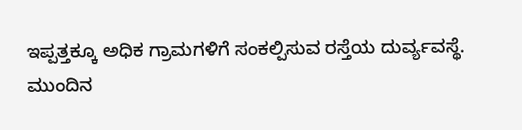ಇಪ್ಪತ್ತಕ್ಕೂ ಅಧಿಕ ಗ್ರಾಮಗಳಿಗೆ ಸಂಕಲ್ಪಿಸುವ ರಸ್ತೆಯ ದುರ್ವ್ಯವಸ್ಥೆ.
ಮುಂದಿನ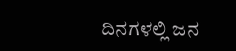ದಿನಗಳಲ್ಲಿ ಜನ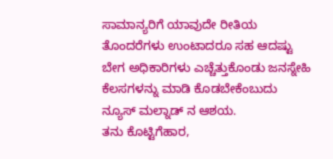ಸಾಮಾನ್ಯರಿಗೆ ಯಾವುದೇ ರೀತಿಯ ತೊಂದರೆಗಳು ಉಂಟಾದರೂ ಸಹ ಆದಷ್ಟು ಬೇಗ ಅಧಿಕಾರಿಗಳು ಎಚ್ಚೆತ್ತುಕೊಂಡು ಜನಸ್ನೇಹಿ ಕೆಲಸಗಳನ್ನು ಮಾಡಿ ಕೊಡಬೇಕೆಂಬುದು ನ್ಯೂಸ್ ಮಲ್ನಾಡ್ ನ ಆಶಯ.
ತನು ಕೊಟ್ಟಿಗೆಹಾರ,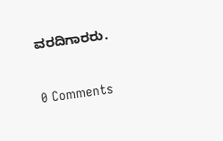ವರದಿಗಾರರು.


0 Comments